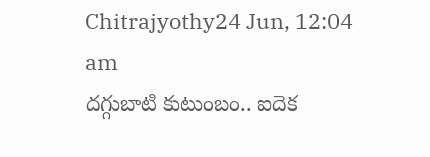Chitrajyothy24 Jun, 12:04 am
దగ్గుబాటి కుటుంబం.. ఐదెక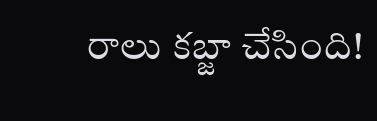రాలు కబ్జా చేసింది!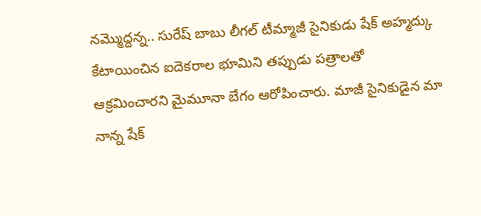నమ్మొద్దన్న.. సురేష్ బాబు లీగల్ టీమ్మాజీ సైనికుడు షేక్ అహ్మద్కు కేటాయించిన ఐదెకరాల భూమిని తప్పుడు పత్రాలతో ఆక్రమించారని మైమూనా బేగం ఆరోపించారు. మాజీ సైనికుడైన మా నాన్న షేక్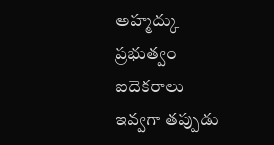అహ్మద్కు ప్రభుత్వం ఐదెకరాలు ఇవ్వగా తప్పుడు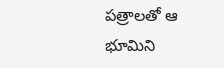పత్రాలతో ఆ భూమిని